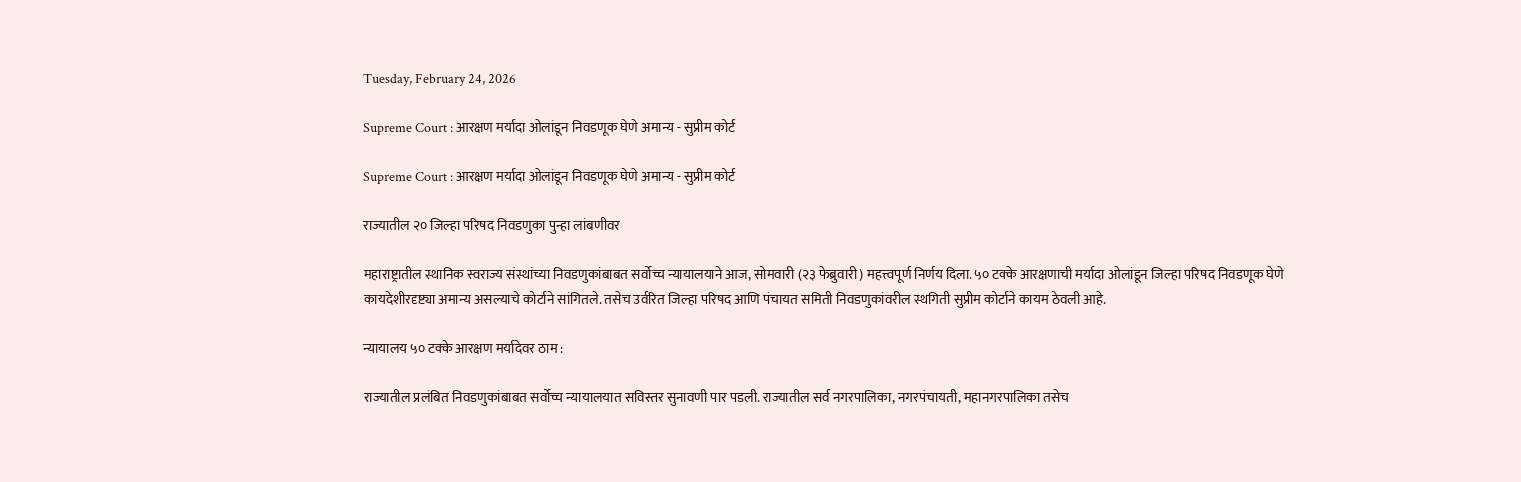Tuesday, February 24, 2026

Supreme Court : आरक्षण मर्यादा ओलांडून निवडणूक घेणे अमान्य - सुप्रीम कोर्ट

Supreme Court : आरक्षण मर्यादा ओलांडून निवडणूक घेणे अमान्य - सुप्रीम कोर्ट

राज्यातील २० जिल्हा परिषद निवडणुका पुन्हा लांबणीवर

महाराष्ट्रातील स्थानिक स्वराज्य संस्थांच्या निवडणुकांबाबत सर्वोच्च न्यायालयाने आज, सोमवारी (२३ फेब्रुवारी) महत्त्वपूर्ण निर्णय दिला. ५० टक्के आरक्षणाची मर्यादा ओलांडून जिल्हा परिषद निवडणूक घेणे कायदेशीरदृष्ट्या अमान्य असल्याचे कोर्टाने सांगितले. तसेच उर्वरित जिल्हा परिषद आणि पंचायत समिती निवडणुकांवरील स्थगिती सुप्रीम कोर्टाने कायम ठेवली आहे.

न्यायालय ५० टक्के आरक्षण मर्यादेवर ठाम :

राज्यातील प्रलंबित निवडणुकांबाबत सर्वोच्च न्यायालयात सविस्तर सुनावणी पार पडली. राज्यातील सर्व नगरपालिका, नगरपंचायती, महानगरपालिका तसेच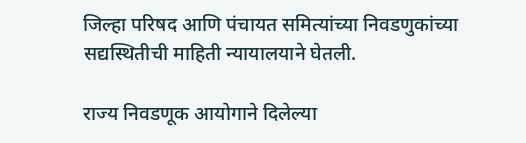जिल्हा परिषद आणि पंचायत समित्यांच्या निवडणुकांच्या सद्यस्थितीची माहिती न्यायालयाने घेतली.

राज्य निवडणूक आयोगाने दिलेल्या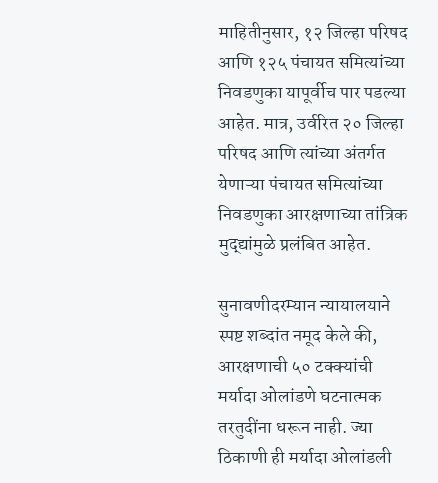माहितीनुसार, १२ जिल्हा परिषद आणि १२५ पंचायत समित्यांच्या निवडणुका यापूर्वीच पार पडल्या आहेत. मात्र, उर्वरित २० जिल्हा परिषद आणि त्यांच्या अंतर्गत येणाऱ्या पंचायत समित्यांच्या निवडणुका आरक्षणाच्या तांत्रिक मुद्द्यांमुळे प्रलंबित आहेत.

सुनावणीदरम्यान न्यायालयाने स्पष्ट शब्दांत नमूद केले की, आरक्षणाची ५० टक्क्यांची मर्यादा ओलांडणे घटनात्मक तरतुदींना धरून नाही. ज्या ठिकाणी ही मर्यादा ओलांडली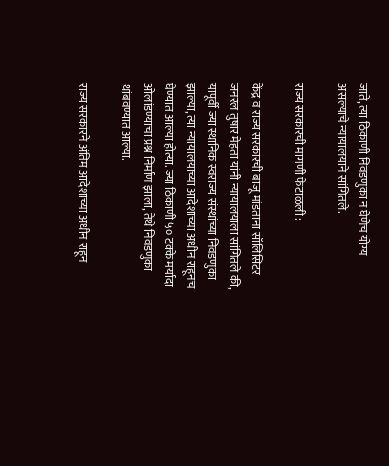जाते, त्या ठिकाणी निवडणुका न घेणेच योग्य असल्याचे न्यायालयाने सांगितले.

राज्य सरकारची मागणी फेटाळली :

केंद्र व राज्य सरकारची बाजू मांडताना सॉलिसिटर जनरल तुषार मेहता यांनी न्यायालयाला सांगितले की, यापूर्वी ज्या स्थानिक स्वराज्य संस्थांच्या निवडणुका झाल्या, त्या न्यायालयाच्या आदेशाच्या अधीन राहूनच घेण्यात आल्या होत्या. ज्या ठिकाणी ५० टक्के मर्यादा ओलांडण्याचा प्रश्न निर्माण झाला, तेथे निवडणुका थांबवण्यात आल्या.

राज्य सरकारने अंतिम आदेशाच्या अधीन राहून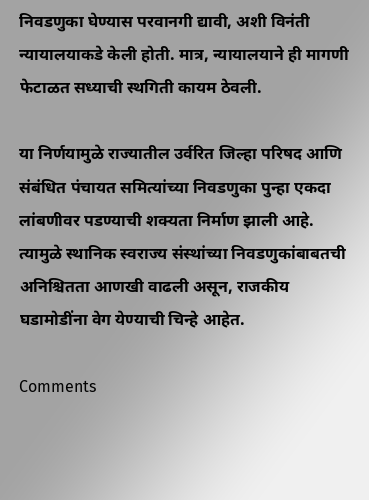निवडणुका घेण्यास परवानगी द्यावी, अशी विनंती न्यायालयाकडे केली होती. मात्र, न्यायालयाने ही मागणी फेटाळत सध्याची स्थगिती कायम ठेवली.

या निर्णयामुळे राज्यातील उर्वरित जिल्हा परिषद आणि संबंधित पंचायत समित्यांच्या निवडणुका पुन्हा एकदा लांबणीवर पडण्याची शक्यता निर्माण झाली आहे. त्यामुळे स्थानिक स्वराज्य संस्थांच्या निवडणुकांबाबतची अनिश्चितता आणखी वाढली असून, राजकीय घडामोडींना वेग येण्याची चिन्हे आहेत.

Comments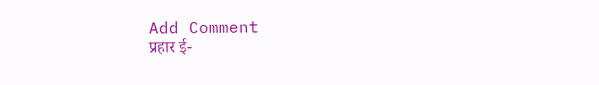Add Comment
प्रहार ई-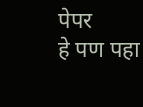पेपर
हे पण पहा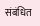संबंधित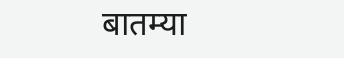बातम्या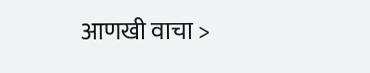आणखी वाचा >